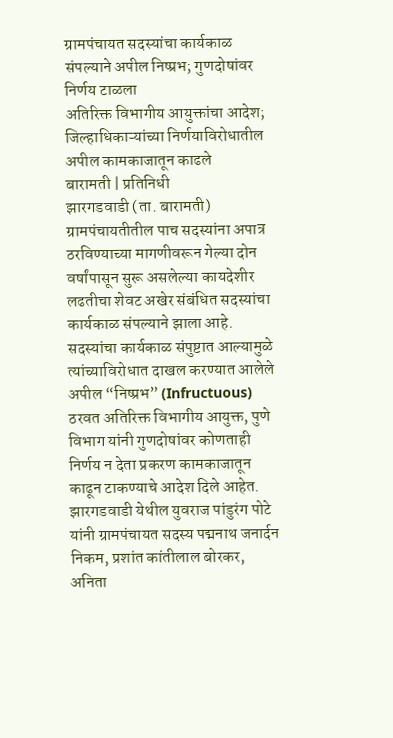ग्रामपंचायत सदस्यांचा कार्यकाळ संपल्याने अपील निष्प्रभ; गुणदोषांवर निर्णय टाळला
अतिरिक्त विभागीय आयुक्तांचा आदेश; जिल्हाधिकाऱ्यांच्या निर्णयाविरोधातील अपील कामकाजातून काढले
बारामती | प्रतिनिधी
झारगडवाडी (ता. बारामती) ग्रामपंचायतीतील पाच सदस्यांना अपात्र ठरविण्याच्या मागणीवरून गेल्या दोन वर्षांपासून सुरू असलेल्या कायदेशीर लढतीचा शेवट अखेर संबंधित सदस्यांचा कार्यकाळ संपल्याने झाला आहे. सदस्यांचा कार्यकाळ संपुष्टात आल्यामुळे त्यांच्याविरोधात दाखल करण्यात आलेले अपील “निष्प्रभ” (Infructuous) ठरवत अतिरिक्त विभागीय आयुक्त, पुणे विभाग यांनी गुणदोषांवर कोणताही निर्णय न देता प्रकरण कामकाजातून काढून टाकण्याचे आदेश दिले आहेत.
झारगडवाडी येथील युवराज पांडुरंग पोटे यांनी ग्रामपंचायत सदस्य पद्मनाथ जनार्दन निकम, प्रशांत कांतीलाल बोरकर, अनिता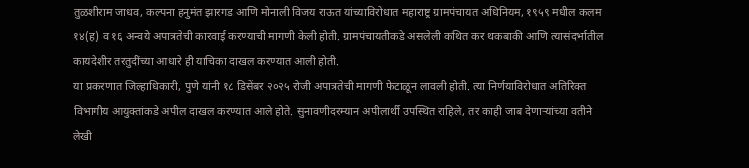तुळशीराम जाधव, कल्पना हनुमंत झारगड आणि मोनाली विजय राऊत यांच्याविरोधात महाराष्ट्र ग्रामपंचायत अधिनियम, १९५९ मधील कलम १४(ह) व १६ अन्वये अपात्रतेची कारवाई करण्याची मागणी केली होती. ग्रामपंचायतीकडे असलेली कथित कर थकबाकी आणि त्यासंदर्भातील कायदेशीर तरतुदींच्या आधारे ही याचिका दाखल करण्यात आली होती.
या प्रकरणात जिल्हाधिकारी, पुणे यांनी १८ डिसेंबर २०२५ रोजी अपात्रतेची मागणी फेटाळून लावली होती. त्या निर्णयाविरोधात अतिरिक्त विभागीय आयुक्तांकडे अपील दाखल करण्यात आले होते. सुनावणीदरम्यान अपीलार्थी उपस्थित राहिले, तर काही जाब देणाऱ्यांच्या वतीने लेखी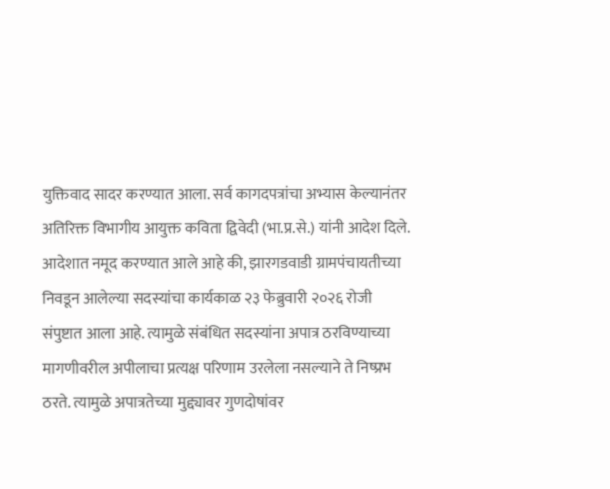युक्तिवाद सादर करण्यात आला. सर्व कागदपत्रांचा अभ्यास केल्यानंतर अतिरिक्त विभागीय आयुक्त कविता द्विवेदी (भा.प्र.से.) यांनी आदेश दिले.
आदेशात नमूद करण्यात आले आहे की, झारगडवाडी ग्रामपंचायतीच्या निवडून आलेल्या सदस्यांचा कार्यकाळ २३ फेब्रुवारी २०२६ रोजी संपुष्टात आला आहे. त्यामुळे संबंधित सदस्यांना अपात्र ठरविण्याच्या मागणीवरील अपीलाचा प्रत्यक्ष परिणाम उरलेला नसल्याने ते निष्प्रभ ठरते. त्यामुळे अपात्रतेच्या मुद्द्यावर गुणदोषांवर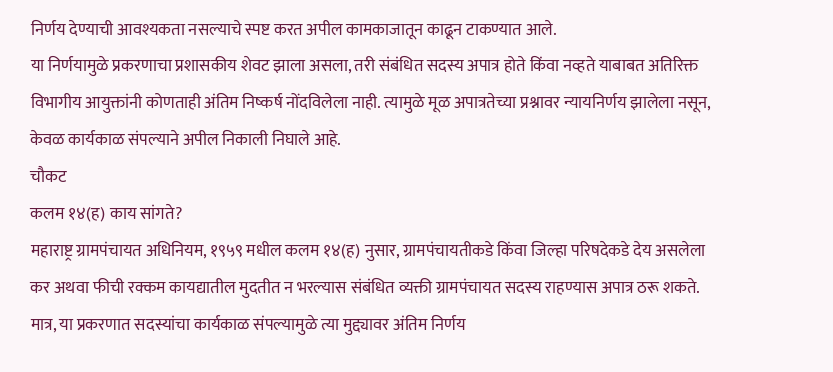निर्णय देण्याची आवश्यकता नसल्याचे स्पष्ट करत अपील कामकाजातून काढून टाकण्यात आले.
या निर्णयामुळे प्रकरणाचा प्रशासकीय शेवट झाला असला, तरी संबंधित सदस्य अपात्र होते किंवा नव्हते याबाबत अतिरिक्त विभागीय आयुक्तांनी कोणताही अंतिम निष्कर्ष नोंदविलेला नाही. त्यामुळे मूळ अपात्रतेच्या प्रश्नावर न्यायनिर्णय झालेला नसून, केवळ कार्यकाळ संपल्याने अपील निकाली निघाले आहे.
चौकट
कलम १४(ह) काय सांगते?
महाराष्ट्र ग्रामपंचायत अधिनियम, १९५९ मधील कलम १४(ह) नुसार, ग्रामपंचायतीकडे किंवा जिल्हा परिषदेकडे देय असलेला कर अथवा फीची रक्कम कायद्यातील मुदतीत न भरल्यास संबंधित व्यक्ती ग्रामपंचायत सदस्य राहण्यास अपात्र ठरू शकते. मात्र, या प्रकरणात सदस्यांचा कार्यकाळ संपल्यामुळे त्या मुद्द्यावर अंतिम निर्णय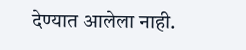देण्यात आलेला नाही.